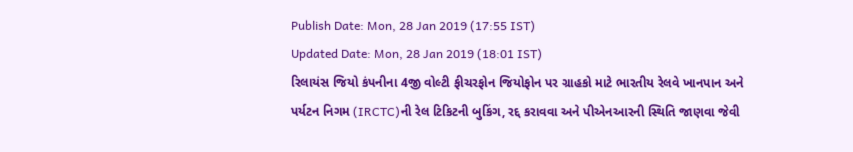Publish Date: Mon, 28 Jan 2019 (17:55 IST)
Updated Date: Mon, 28 Jan 2019 (18:01 IST)
રિલાયંસ જિયો કંપનીના 4જી વોલ્ટી ફીચરફોન જિયોફોન પર ગ્રાહકો માટે ભારતીય રેલવે ખાનપાન અને પર્યટન નિગમ (IRCTC)ની રેલ ટિકિટની બુકિંગ, રદ્દ કરાવવા અને પીએનઆરની સ્થિતિ જાણવા જેવી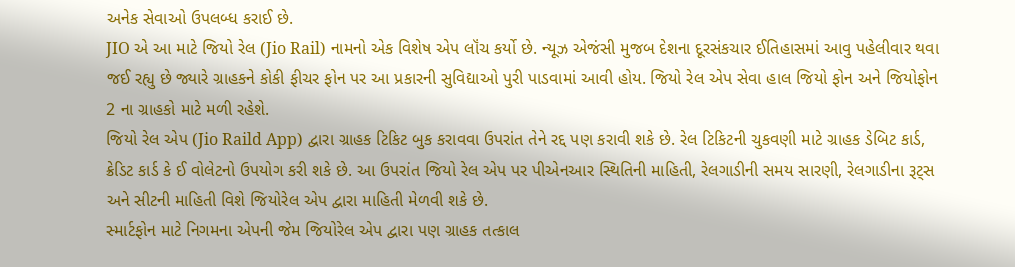અનેક સેવાઓ ઉપલબ્ધ કરાઈ છે.
JIO એ આ માટે જિયો રેલ (Jio Rail) નામનો એક વિશેષ એપ લૉંચ કર્યો છે. ન્યૂઝ એજંસી મુજબ દેશના દૂરસંકચાર ઈતિહાસમાં આવુ પહેલીવાર થવા જઈ રહ્યુ છે જ્યારે ગ્રાહકને કોકી ફીચર ફોન પર આ પ્રકારની સુવિદ્યાઓ પુરી પાડવામાં આવી હોય. જિયો રેલ એપ સેવા હાલ જિયો ફોન અને જિયોફોન 2 ના ગ્રાહકો માટે મળી રહેશે.
જિયો રેલ એપ (Jio Raild App) દ્વારા ગ્રાહક ટિકિટ બુક કરાવવા ઉપરાંત તેને રદ્દ પણ કરાવી શકે છે. રેલ ટિકિટની ચુકવણી માટે ગ્રાહક ડેબિટ કાર્ડ, ક્રેડિટ કાર્ડ કે ઈ વોલેટનો ઉપયોગ કરી શકે છે. આ ઉપરાંત જિયો રેલ એપ પર પીએનઆર સ્થિતિની માહિતી, રેલગાડીની સમય સારણી, રેલગાડીના રૂટ્સ અને સીટની માહિતી વિશે જિયોરેલ એપ દ્વારા માહિતી મેળવી શકે છે.
સ્માર્ટફોન માટે નિગમના એપની જેમ જિયોરેલ એપ દ્વારા પણ ગ્રાહક તત્કાલ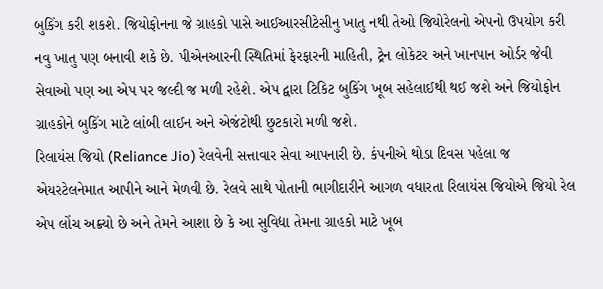બુકિંગ કરી શકશે. જિયોફોનના જે ગ્રાહકો પાસે આઈઆરસીટેસીનુ ખાતુ નથી તેઓ જિયોરેલનો એપનો ઉપયોગ કરી નવુ ખાતુ પણ બનાવી શકે છે. પીએનઆરની સ્થિતિમાં ફેરફારની માહિતી, ટ્રેન લોકેટર અને ખાનપાન ઓર્ડર જેવી સેવાઓ પણ આ એપ પર જલ્દી જ મળી રહેશે. એપ દ્વારા ટિકિટ બુકિંગ ખૂબ સહેલાઈથી થઈ જશે અને જિયોફોન ગ્રાહકોને બુકિંગ માટે લાંબી લાઈન અને એજંટોથી છુટકારો મળી જશે.
રિલાયંસ જિયો (Reliance Jio) રેલવેની સત્તાવાર સેવા આપનારી છે. કંપનીએ થોડા દિવસ પહેલા જ એયરટેલનેમાત આપીને આને મેળવી છે. રેલવે સાથે પોતાની ભાગીદારીને આગળ વધારતા રિલાયંસ જિયોએ જિયો રેલ એપ લોંચ અક્ર્યો છે અને તેમને આશા છે કે આ સુવિદ્યા તેમના ગ્રાહકો માટે ખૂબ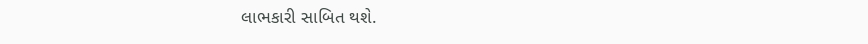લાભકારી સાબિત થશે.